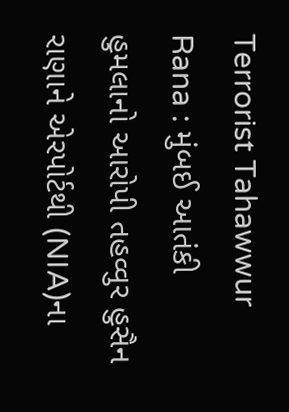Terrorist Tahawwur Rana : મુંબઈ આતંકી હુમલાનો આરોપી તહવ્વુર હુસૈન રાણાને એરપોર્ટથી (NIA)ના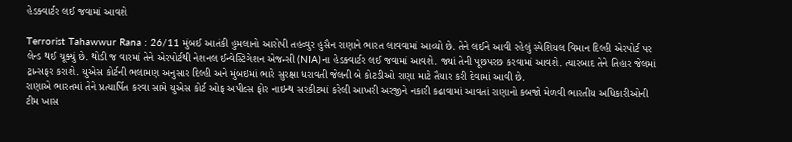હેડક્વાર્ટર લઈ જવામાં આવશે

Terrorist Tahawwur Rana : 26/11 મુંબઈ આતંકી હુમલાનો આરોપી તહવ્વુર હુસૈન રાણાને ભારત લાવવામાં આવ્યો છે. તેને લઈને આવી રહેલું સ્પેશિયલ વિમાન દિલ્હી એરપોર્ટ પર લેન્ડ થઈ ચૂક્યું છે. થોડી જ વારમાં તેને એરપોર્ટથી નેશનલ ઈન્વેસ્ટિગેશન એજન્સી (NIA)ના હેડક્વાર્ટર લઈ જવામાં આવશે. જ્યાં તેની પૂછપરછ કરવામાં આવશે. ત્યારબાદ તેને તિહાર જેલમાં ટ્રાન્સફર કરાશે. યુએસ કોર્ટની ભલામણ અનુસાર દિલ્હી અને મુંબઇમાં ભારે સુરક્ષા ધરાવતી જેલની બે કોટડીઓ રાણા માટે તૈયાર કરી દેવામાં આવી છે.
રાણાએ ભારતમાં તેને પ્રત્યાર્પિત કરવા સામે યુએસ કોર્ટ ઓફ અપીલ્સ ફોર નાઇન્થ સરકીટમાં કરેલી આખરી અરજીને નકારી કઢાવામાં આવતાં રાણાનો કબજો મેળવી ભારતીય અધિકારીઓની ટીમ ખાસ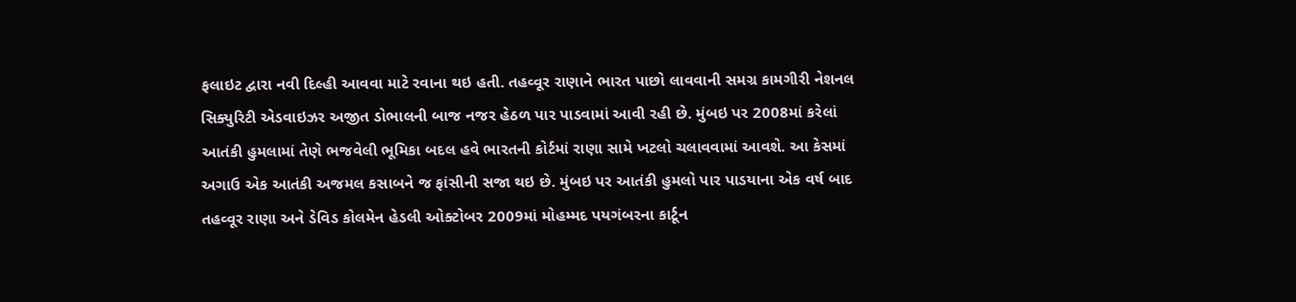ફલાઇટ દ્વારા નવી દિલ્હી આવવા માટે રવાના થઇ હતી. તહવ્વૂર રાણાને ભારત પાછો લાવવાની સમગ્ર કામગીરી નેશનલ સિક્યુરિટી એડવાઇઝર અજીત ડોભાલની બાજ નજર હેઠળ પાર પાડવામાં આવી રહી છે. મુંબઇ પર 2008માં કરેલાં આતંકી હુમલામાં તેણે ભજવેલી ભૂમિકા બદલ હવે ભારતની કોર્ટમાં રાણા સામે ખટલો ચલાવવામાં આવશે. આ કેસમાં અગાઉ એક આતંકી અજમલ કસાબને જ ફાંસીની સજા થઇ છે. મુંબઇ પર આતંકી હુમલો પાર પાડયાના એક વર્ષ બાદ તહવ્વૂર રાણા અને ડેવિડ કોલમેન હેડલી ઓક્ટોબર 2009માં મોહમ્મદ પયગંબરના કાર્ટૂન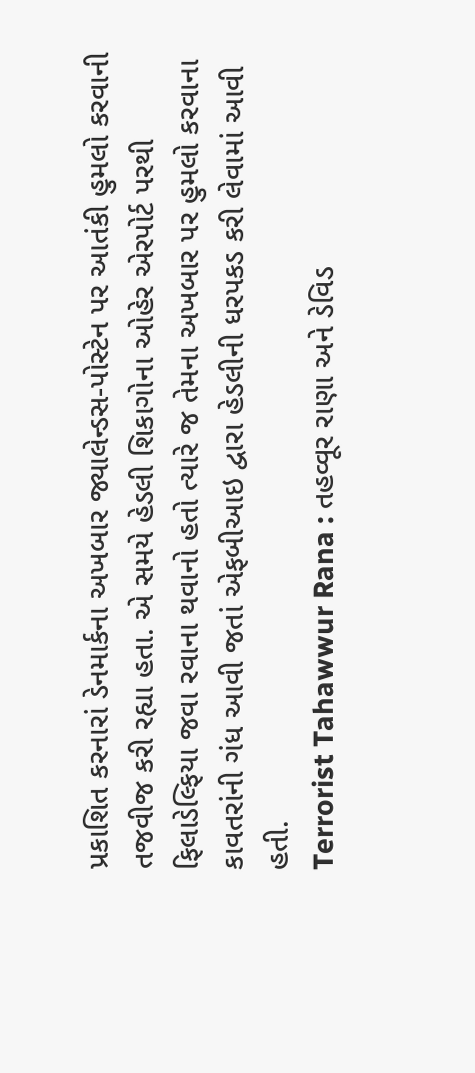પ્રકાશિત કરનારાં ડેનમાર્કના અખબાર જ્યાલેન્ડસ-પોસ્ટેન પર આતંકી હુમલો કરવાની તજવીજ કરી રહ્યા હતા. એ સમયે હેડલી શિકાગોના ઓહેર એરપોર્ટ પરથી ફિલાડેલ્ફિયા જવા રવાના થવાનો હતો ત્યારે જ તેમના અખબાર પર હુમલો કરવાના કાવતરાંની ગંધ આવી જતાં એફબીઆઇ દ્વારા હેડલીની ધરપકડ કરી લેવામાં આવી હતી.
Terrorist Tahawwur Rana : તહવ્વૂર રાણા અને ડેવિડ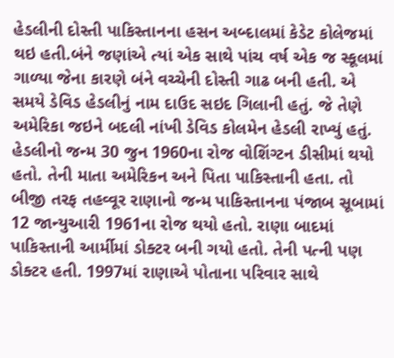હેડલીની દોસ્તી પાકિસ્તાનના હસન અબ્દાલમાં કેડેટ કોલેજમાં થઇ હતી.બંને જણાંએ ત્યાં એક સાથે પાંચ વર્ષ એક જ સ્કૂલમાં ગાળ્યા જેના કારણે બંને વચ્ચેની દોસ્તી ગાઢ બની હતી. એ સમયે ડેવિડ હેડલીનું નામ દાઉદ સઇદ ગિલાની હતું. જે તેણે અમેરિકા જઇને બદલી નાંખી ડેવિડ કોલમેન હેડલી રાખ્યું હતું. હેડલીનો જન્મ 30 જુન 1960ના રોજ વોશિંગ્ટન ડીસીમાં થયો હતો. તેની માતા અમેરિકન અને પિતા પાકિસ્તાની હતા. તો બીજી તરફ તહવ્વૂર રાણાનો જન્મ પાકિસ્તાનના પંજાબ સૂબામાં 12 જાન્યુઆરી 1961ના રોજ થયો હતો. રાણા બાદમાં પાકિસ્તાની આર્મીમાં ડોક્ટર બની ગયો હતો. તેની પત્ની પણ ડોક્ટર હતી. 1997માં રાણાએ પોતાના પરિવાર સાથે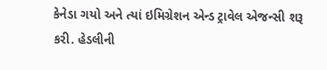કેનેડા ગયો અને ત્યાં ઇમિગ્રેશન એન્ડ ટ્રાવેલ એજન્સી શરૂ કરી. હેડલીની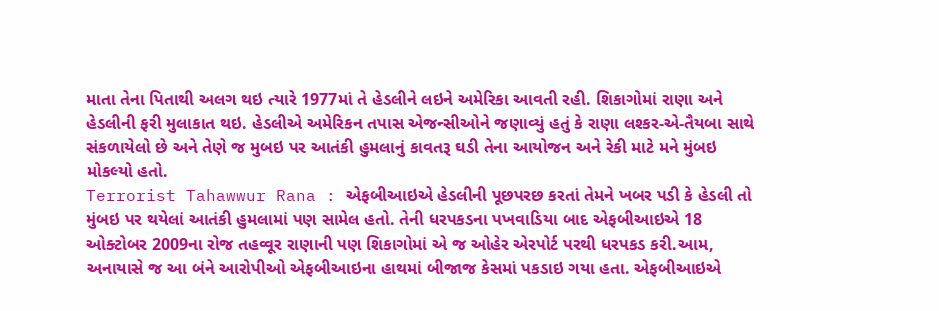માતા તેના પિતાથી અલગ થઇ ત્યારે 1977માં તે હેડલીને લઇને અમેરિકા આવતી રહી. શિકાગોમાં રાણા અને હેડલીની ફરી મુલાકાત થઇ. હેડલીએ અમેરિકન તપાસ એજન્સીઓને જણાવ્યું હતું કે રાણા લશ્કર-એ-તૈયબા સાથે સંકળાયેલો છે અને તેણે જ મુબઇ પર આતંકી હુમલાનું કાવતરૂ ઘડી તેના આયોજન અને રેકી માટે મને મુંબઇ મોકલ્યો હતો.
Terrorist Tahawwur Rana : એફબીઆઇએ હેડલીની પૂછપરછ કરતાં તેમને ખબર પડી કે હેડલી તો મુંબઇ પર થયેલાં આતંકી હુમલામાં પણ સામેલ હતો. તેની ધરપકડના પખવાડિયા બાદ એફબીઆઇએ 18 ઓક્ટોબર 2009ના રોજ તહવ્વૂર રાણાની પણ શિકાગોમાં એ જ ઓહેર એરપોર્ટ પરથી ધરપકડ કરી.આમ, અનાયાસે જ આ બંને આરોપીઓ એફબીઆઇના હાથમાં બીજાજ કેસમાં પકડાઇ ગયા હતા. એફબીઆઇએ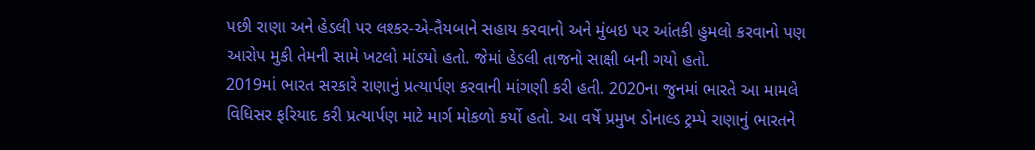પછી રાણા અને હેડલી પર લશ્કર-એ-તૈયબાને સહાય કરવાનો અને મુંબઇ પર આંતકી હુમલો કરવાનો પણ આરોપ મુકી તેમની સામે ખટલો માંડયો હતો. જેમાં હેડલી તાજનો સાક્ષી બની ગયો હતો.
2019માં ભારત સરકારે રાણાનું પ્રત્યાર્પણ કરવાની માંગણી કરી હતી. 2020ના જુનમાં ભારતે આ મામલે વિધિસર ફરિયાદ કરી પ્રત્યાર્પણ માટે માર્ગ મોકળો કર્યો હતો. આ વર્ષે પ્રમુખ ડોનાલ્ડ ટ્રમ્પે રાણાનું ભારતને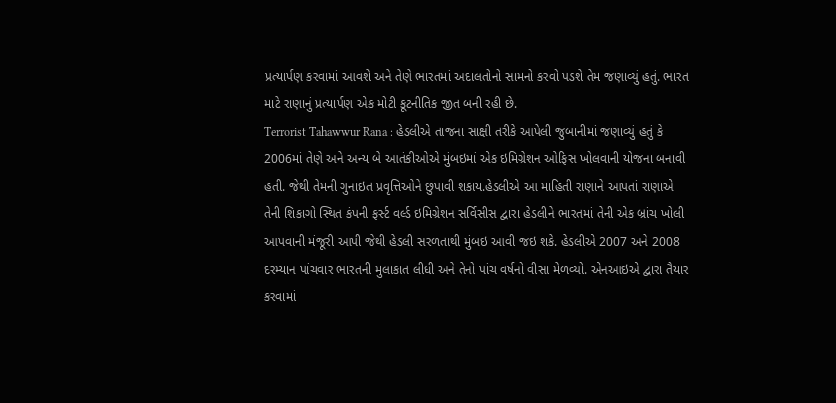પ્રત્યાર્પણ કરવામાં આવશે અને તેણે ભારતમાં અદાલતોનો સામનો કરવો પડશે તેમ જણાવ્યું હતું. ભારત માટે રાણાનું પ્રત્યાર્પણ એક મોટી કૂટનીતિક જીત બની રહી છે.
Terrorist Tahawwur Rana : હેડલીએ તાજના સાક્ષી તરીકે આપેલી જુબાનીમાં જણાવ્યું હતું કે 2006માં તેણે અને અન્ય બે આતંકીઓએ મુંબઇમાં એક ઇમિગ્રેશન ઓફિસ ખોલવાની યોજના બનાવી હતી. જેથી તેમની ગુનાઇત પ્રવૃત્તિઓને છુપાવી શકાય.હેડલીએ આ માહિતી રાણાને આપતાં રાણાએ તેની શિકાગો સ્થિત કંપની ફર્સ્ટ વર્લ્ડ ઇમિગ્રેશન સર્વિસીસ દ્વારા હેડલીને ભારતમાં તેની એક બ્રાંચ ખોલી આપવાની મંજૂરી આપી જેથી હેડલી સરળતાથી મુંબઇ આવી જઇ શકે. હેડલીએ 2007 અને 2008 દરમ્યાન પાંચવાર ભારતની મુલાકાત લીધી અને તેનો પાંચ વર્ષનો વીસા મેળવ્યો. એનઆઇએ દ્વારા તૈયાર કરવામાં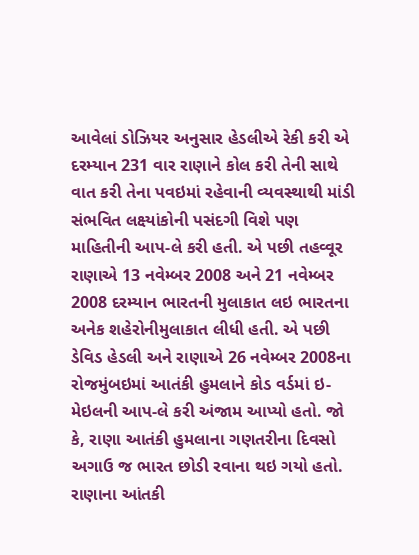આવેલાં ડોઝિયર અનુસાર હેડલીએ રેકી કરી એ દરમ્યાન 231 વાર રાણાને કોલ કરી તેની સાથે વાત કરી તેના પવઇમાં રહેવાની વ્યવસ્થાથી માંડી સંભવિત લક્ષ્યાંકોની પસંદગી વિશે પણ માહિતીની આપ-લે કરી હતી. એ પછી તહવ્વૂર રાણાએ 13 નવેમ્બર 2008 અને 21 નવેમ્બર 2008 દરમ્યાન ભારતની મુલાકાત લઇ ભારતના અનેક શહેરોનીમુલાકાત લીધી હતી. એ પછી ડેવિડ હેડલી અને રાણાએ 26 નવેમ્બર 2008ના રોજમુંબઇમાં આતંકી હુમલાને કોડ વર્ડમાં ઇ-મેઇલની આપ-લે કરી અંજામ આપ્યો હતો. જો કે, રાણા આતંકી હુમલાના ગણતરીના દિવસો અગાઉ જ ભારત છોડી રવાના થઇ ગયો હતો. રાણાના આંતકી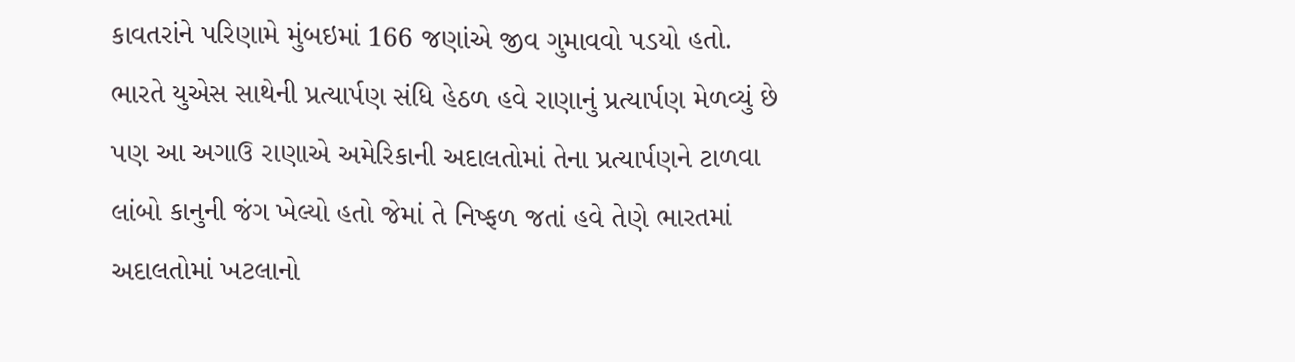કાવતરાંને પરિણામે મુંબઇમાં 166 જણાંએ જીવ ગુમાવવો પડયો હતો.
ભારતે યુએસ સાથેની પ્રત્યાર્પણ સંધિ હેઠળ હવે રાણાનું પ્રત્યાર્પણ મેળવ્યું છે પણ આ અગાઉ રાણાએ અમેરિકાની અદાલતોમાં તેના પ્રત્યાર્પણને ટાળવા લાંબો કાનુની જંગ ખેલ્યો હતો જેમાં તે નિષ્ફળ જતાં હવે તેણે ભારતમાં અદાલતોમાં ખટલાનો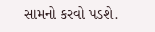સામનો કરવો પડશે.